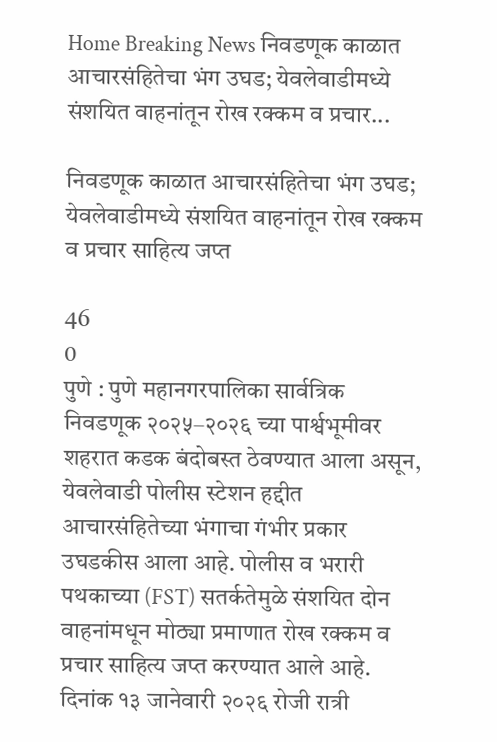Home Breaking News निवडणूक काळात आचारसंहितेचा भंग उघड; येवलेवाडीमध्ये संशयित वाहनांतून रोख रक्कम व प्रचार...

निवडणूक काळात आचारसंहितेचा भंग उघड; येवलेवाडीमध्ये संशयित वाहनांतून रोख रक्कम व प्रचार साहित्य जप्त

46
0
पुणे : पुणे महानगरपालिका सार्वत्रिक निवडणूक २०२५–२०२६ च्या पार्श्वभूमीवर शहरात कडक बंदोबस्त ठेवण्यात आला असून, येवलेवाडी पोलीस स्टेशन हद्दीत आचारसंहितेच्या भंगाचा गंभीर प्रकार उघडकीस आला आहे. पोलीस व भरारी पथकाच्या (FST) सतर्कतेमुळे संशयित दोन वाहनांमधून मोठ्या प्रमाणात रोख रक्कम व प्रचार साहित्य जप्त करण्यात आले आहे.
दिनांक १३ जानेवारी २०२६ रोजी रात्री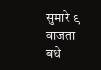सुमारे ९ वाजता बधे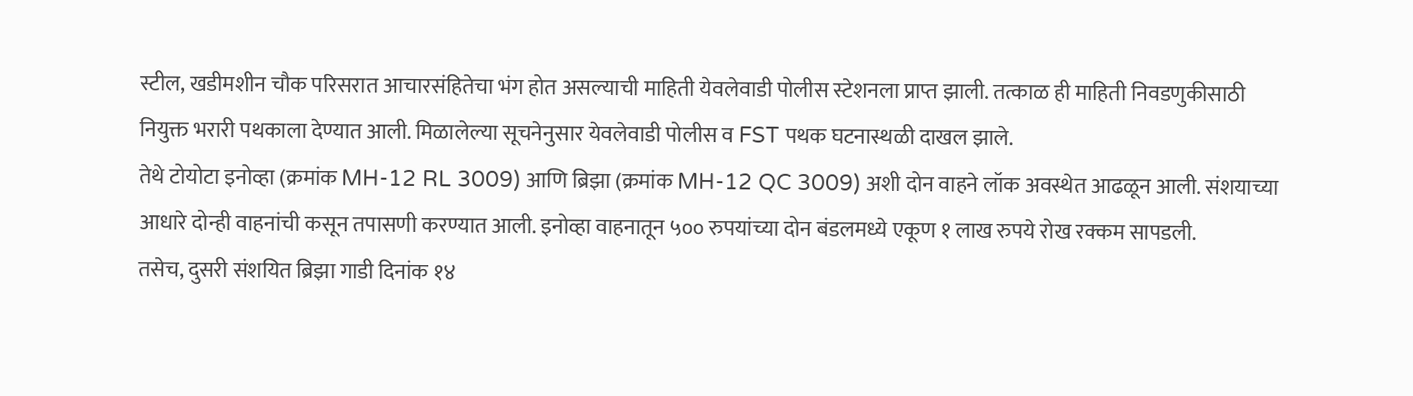स्टील, खडीमशीन चौक परिसरात आचारसंहितेचा भंग होत असल्याची माहिती येवलेवाडी पोलीस स्टेशनला प्राप्त झाली. तत्काळ ही माहिती निवडणुकीसाठी नियुक्त भरारी पथकाला देण्यात आली. मिळालेल्या सूचनेनुसार येवलेवाडी पोलीस व FST पथक घटनास्थळी दाखल झाले.
तेथे टोयोटा इनोव्हा (क्रमांक MH-12 RL 3009) आणि ब्रिझा (क्रमांक MH-12 QC 3009) अशी दोन वाहने लॉक अवस्थेत आढळून आली. संशयाच्या आधारे दोन्ही वाहनांची कसून तपासणी करण्यात आली. इनोव्हा वाहनातून ५०० रुपयांच्या दोन बंडलमध्ये एकूण १ लाख रुपये रोख रक्कम सापडली.
तसेच, दुसरी संशयित ब्रिझा गाडी दिनांक १४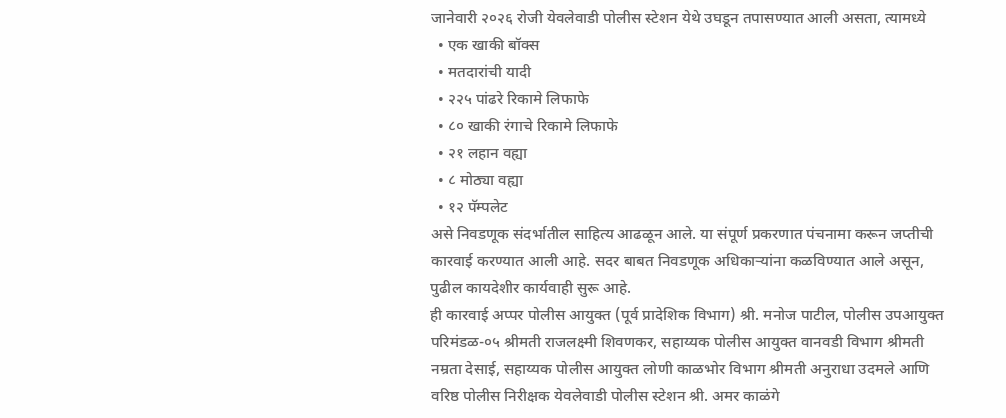जानेवारी २०२६ रोजी येवलेवाडी पोलीस स्टेशन येथे उघडून तपासण्यात आली असता, त्यामध्ये
  • एक खाकी बॉक्स
  • मतदारांची यादी
  • २२५ पांढरे रिकामे लिफाफे
  • ८० खाकी रंगाचे रिकामे लिफाफे
  • २१ लहान वह्या
  • ८ मोठ्या वह्या
  • १२ पॅम्पलेट
असे निवडणूक संदर्भातील साहित्य आढळून आले. या संपूर्ण प्रकरणात पंचनामा करून जप्तीची कारवाई करण्यात आली आहे. सदर बाबत निवडणूक अधिकाऱ्यांना कळविण्यात आले असून, पुढील कायदेशीर कार्यवाही सुरू आहे.
ही कारवाई अप्पर पोलीस आयुक्त (पूर्व प्रादेशिक विभाग) श्री. मनोज पाटील, पोलीस उपआयुक्त परिमंडळ-०५ श्रीमती राजलक्ष्मी शिवणकर, सहाय्यक पोलीस आयुक्त वानवडी विभाग श्रीमती नम्रता देसाई, सहाय्यक पोलीस आयुक्त लोणी काळभोर विभाग श्रीमती अनुराधा उदमले आणि वरिष्ठ पोलीस निरीक्षक येवलेवाडी पोलीस स्टेशन श्री. अमर काळंगे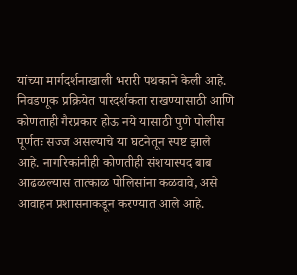यांच्या मार्गदर्शनाखाली भरारी पथकाने केली आहे.
निवडणूक प्रक्रियेत पारदर्शकता राखण्यासाठी आणि कोणताही गैरप्रकार होऊ नये यासाठी पुणे पोलीस पूर्णतः सज्ज असल्याचे या घटनेतून स्पष्ट झाले आहे. नागरिकांनीही कोणतीही संशयास्पद बाब आढळल्यास तात्काळ पोलिसांना कळवावे, असे आवाहन प्रशासनाकडून करण्यात आले आहे.